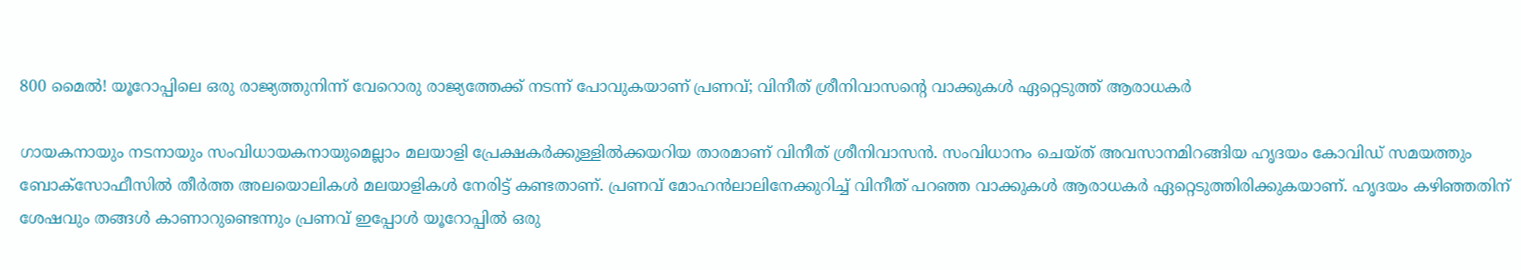800 മൈൽ! യൂറോപ്പിലെ ഒരു രാജ്യത്തുനിന്ന് വേറൊരു രാജ്യത്തേക്ക് നടന്ന് പോവുകയാണ് പ്രണവ്; വിനീത് ശ്രീനിവാസന്റെ വാക്കുകള്‍ ഏറ്റെടുത്ത് ആരാധകര്‍

ഗായകനായും നടനായും സംവിധായകനായുമെല്ലാം മലയാളി പ്രേക്ഷകർക്കുള്ളിൽക്കയറിയ താരമാണ് വിനീത് ശ്രീനിവാസൻ. സംവിധാനം ചെയ്ത് അവസാനമിറങ്ങിയ ഹൃദയം കോവിഡ് സമയത്തും ബോക്സോഫീസിൽ തീർത്ത അലയൊലികൾ മലയാളികൾ നേരിട്ട് കണ്ടതാണ്. പ്രണവ് മോഹൻലാലിനേക്കുറിച്ച് വിനീത് പറഞ്ഞ വാക്കുകൾ ആരാധകർ ഏറ്റെടുത്തിരിക്കുകയാണ്. ഹൃദയം കഴിഞ്ഞതിന് ശേഷവും തങ്ങൾ കാണാറുണ്ടെന്നും പ്രണവ് ഇപ്പോൾ യൂറോപ്പിൽ ഒരു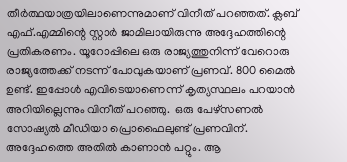തീർത്ഥയാത്രയിലാണെന്നുമാണ് വിനീത് പറഞ്ഞത്. ക്ലബ് എഫ്.എമ്മിന്റെ സ്റ്റാർ ജാമിലായിരുന്നു അദ്ദേഹത്തിന്റെ പ്രതികരണം. യൂറോപ്പിലെ ഒരു രാജ്യത്തുനിന്ന് വേറൊരു രാജ്യത്തേക്ക് നടന്ന് പോവുകയാണ് പ്രണവ്. 800 മൈൽ ഉണ്ട്. ഇപ്പോൾ എവിടെയാണെന്ന് കൃത്യസ്ഥലം പറയാൻ അറിയില്ലെന്നും വിനീത് പറഞ്ഞു.  ഒരു പേഴ്സണൽ സോഷ്യൽ മീഡിയാ പ്രൊഫൈലുണ്ട് പ്രണവിന്. അദ്ദേഹത്തെ അതിൽ കാണാൻ പറ്റും. ആ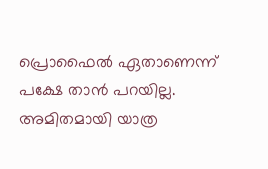പ്രൊഫൈൽ ഏതാണെന്ന് പക്ഷേ താൻ പറയില്ല. അമിതമായി യാത്ര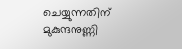ചെയ്യുന്നതിന് മുകുന്ദനുണ്ണി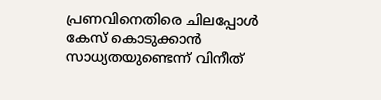പ്രണവിനെതിരെ ചിലപ്പോൾ കേസ് കൊടുക്കാൻ സാധ്യതയുണ്ടെന്ന് വിനീത്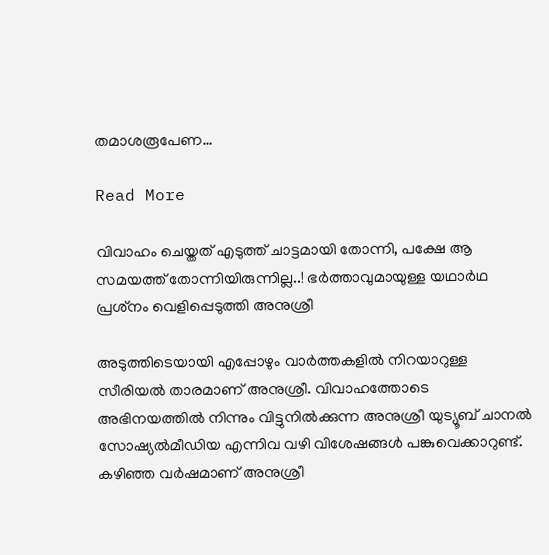തമാശരൂപേണ…

Read More

വിവാഹം ചെയ്തത് എടുത്ത് ചാട്ടമായി തോന്നി, പക്ഷേ ആ സമയത്ത് തോന്നിയിരുന്നില്ല..! ഭര്‍ത്താവുമായുള്ള യഥാര്‍ഥ പ്രശ്‌നം വെളിപ്പെടുത്തി അനുശ്രീ

അടുത്തിടെയായി എപ്പോഴും വാര്‍ത്തകളില്‍ നിറയാറുള്ള സീരിയല്‍ താരമാണ് അനുശ്രീ. വിവാഹത്തോടെ അഭിനയത്തില്‍ നിന്നും വിട്ടുനില്‍ക്കുന്ന അനുശ്രീ യുട്യൂബ് ചാനല്‍ സോഷ്യല്‍മീഡിയ എന്നിവ വഴി വിശേഷങ്ങള്‍ പങ്കുവെക്കാറുണ്ട്. കഴിഞ്ഞ വര്‍ഷമാണ് അനുശ്രീ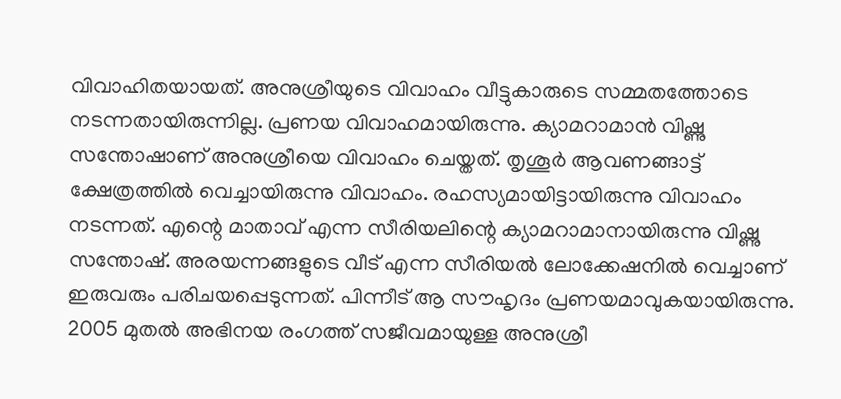വിവാഹിതയായത്. അനുശ്രീയുടെ വിവാഹം വീട്ടുകാരുടെ സമ്മതത്തോടെ നടന്നതായിരുന്നില്ല. പ്രണയ വിവാഹമായിരുന്നു. ക്യാമറാമാന്‍ വിഷ്ണു സന്തോഷാണ് അനുശ്രീയെ വിവാഹം ചെയ്തത്. തൃശൂര്‍ ആവണങ്ങാട്ട് ക്ഷേത്രത്തില്‍ വെച്ചായിരുന്നു വിവാഹം. രഹസ്യമായിട്ടായിരുന്നു വിവാഹം നടന്നത്. എന്റെ മാതാവ് എന്ന സീരിയലിന്റെ ക്യാമറാമാനായിരുന്നു വിഷ്ണു സന്തോഷ്. അരയന്നങ്ങളുടെ വീട് എന്ന സീരിയല്‍ ലോക്കേഷനില്‍ വെച്ചാണ് ഇരുവരും പരിചയപ്പെടുന്നത്. പിന്നീട് ആ സൗഹൃദം പ്രണയമാവുകയായിരുന്നു. 2005 മുതല്‍ അഭിനയ രംഗത്ത് സജീവമായുള്ള അനുശ്രീ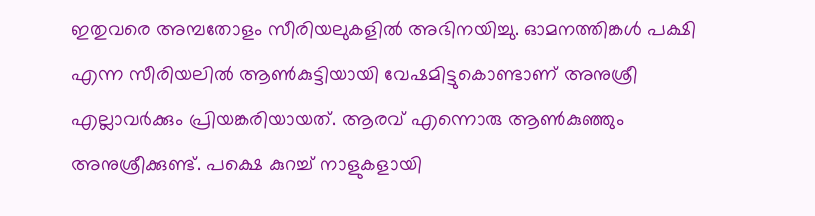ഇതുവരെ അമ്പതോളം സീരിയലുകളില്‍ അഭിനയിച്ചു. ഓമനത്തിങ്കള്‍ പക്ഷി എന്ന സീരിയലില്‍ ആണ്‍കുട്ടിയായി വേഷമിട്ടുകൊണ്ടാണ് അനുശ്രീ എല്ലാവര്‍ക്കും പ്രിയങ്കരിയായത്. ആരവ് എന്നൊരു ആണ്‍കുഞ്ഞും അനുശ്രീക്കുണ്ട്. പക്ഷെ കുറച്ച് നാളുകളായി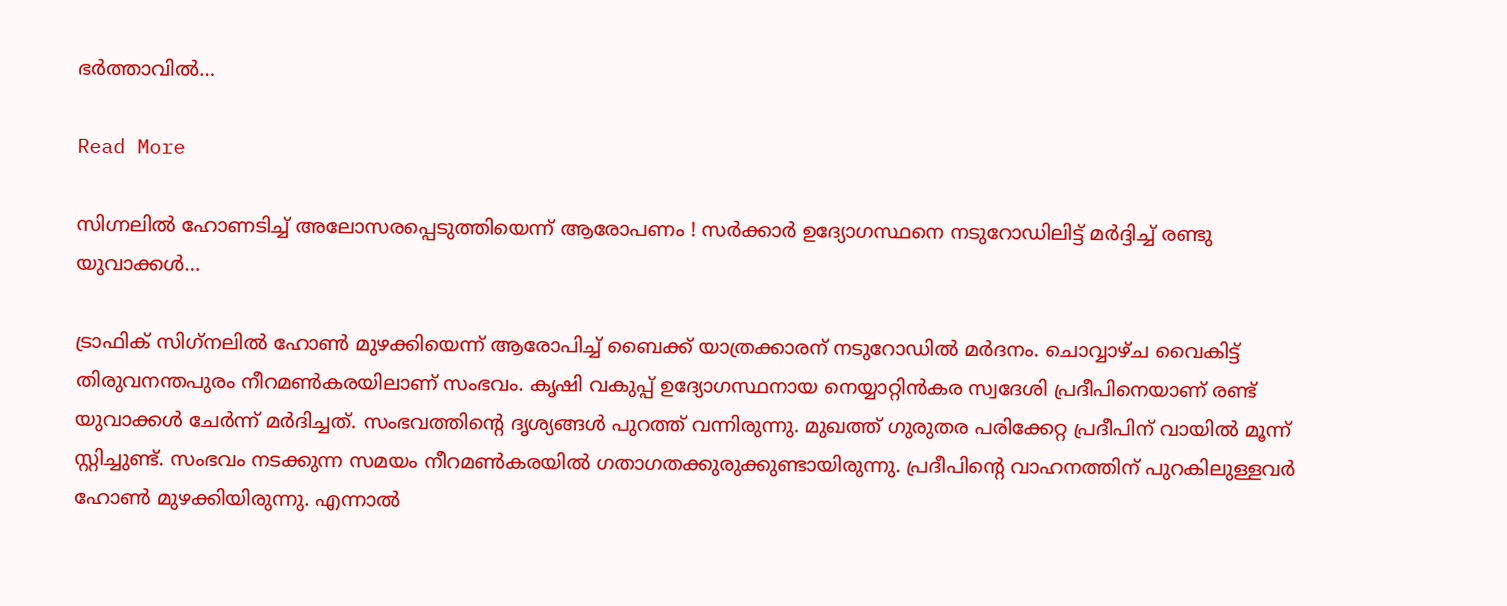ഭര്‍ത്താവില്‍…

Read More

സിഗ്നലില്‍ ഹോണടിച്ച് അലോസരപ്പെടുത്തിയെന്ന് ആരോപണം ! സര്‍ക്കാര്‍ ഉദ്യോഗസ്ഥനെ നടുറോഡിലിട്ട് മര്‍ദ്ദിച്ച് രണ്ടു യുവാക്കള്‍…

ട്രാഫിക് സിഗ്‌നലില്‍ ഹോണ്‍ മുഴക്കിയെന്ന് ആരോപിച്ച് ബൈക്ക് യാത്രക്കാരന് നടുറോഡില്‍ മര്‍ദനം. ചൊവ്വാഴ്ച വൈകിട്ട് തിരുവനന്തപുരം നീറമണ്‍കരയിലാണ് സംഭവം. കൃഷി വകുപ്പ് ഉദ്യോഗസ്ഥനായ നെയ്യാറ്റിന്‍കര സ്വദേശി പ്രദീപിനെയാണ് രണ്ട് യുവാക്കള്‍ ചേര്‍ന്ന് മര്‍ദിച്ചത്. സംഭവത്തിന്റെ ദൃശ്യങ്ങള്‍ പുറത്ത് വന്നിരുന്നു. മുഖത്ത് ഗുരുതര പരിക്കേറ്റ പ്രദീപിന് വായില്‍ മൂന്ന് സ്റ്റിച്ചുണ്ട്. സംഭവം നടക്കുന്ന സമയം നീറമണ്‍കരയില്‍ ഗതാഗതക്കുരുക്കുണ്ടായിരുന്നു. പ്രദീപിന്റെ വാഹനത്തിന് പുറകിലുള്ളവര്‍ ഹോണ്‍ മുഴക്കിയിരുന്നു. എന്നാല്‍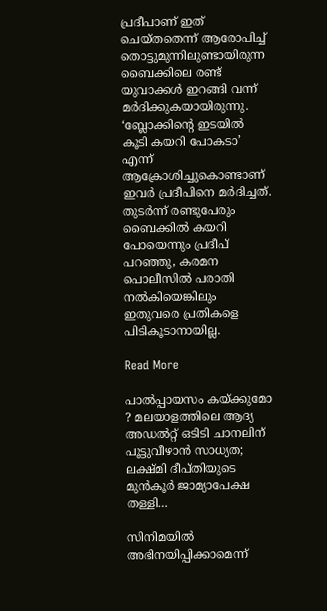പ്രദീപാണ് ഇത് ചെയ്തതെന്ന് ആരോപിച്ച് തൊട്ടുമുന്നിലുണ്ടായിരുന്ന ബൈക്കിലെ രണ്ട് യുവാക്കള്‍ ഇറങ്ങി വന്ന് മര്‍ദിക്കുകയായിരുന്നു. ‘ബ്ലോക്കിന്റെ ഇടയില്‍ കൂടി കയറി പോകടാ’ എന്ന് ആക്രോശിച്ചുകൊണ്ടാണ് ഇവര്‍ പ്രദീപിനെ മര്‍ദിച്ചത്. തുടര്‍ന്ന് രണ്ടുപേരും ബൈക്കില്‍ കയറി പോയെന്നും പ്രദീപ് പറഞ്ഞു, കരമന പൊലീസില്‍ പരാതി നല്‍കിയെങ്കിലും ഇതുവരെ പ്രതികളെ പിടികൂടാനായില്ല.

Read More

പാല്‍പ്പായസം കയ്ക്കുമോ ? മലയാളത്തിലെ ആദ്യ അഡല്‍റ്റ് ഒടിടി ചാനലിന് പൂട്ടുവീഴാന്‍ സാധ്യത; ലക്ഷ്മി ദീപ്തിയുടെ മുന്‍കൂര്‍ ജാമ്യാപേക്ഷ തള്ളി…

സിനിമയില്‍ അഭിനയിപ്പിക്കാമെന്ന്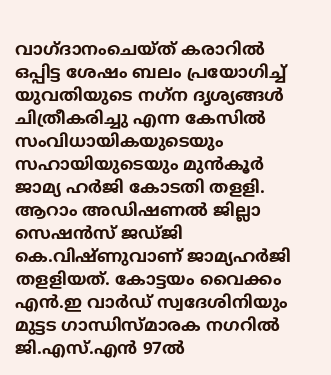വാഗ്ദാനംചെയ്ത് കരാറില്‍ ഒപ്പിട്ട ശേഷം ബലം പ്രയോഗിച്ച് യുവതിയുടെ നഗ്‌ന ദൃശ്യങ്ങള്‍ ചിത്രീകരിച്ചു എന്ന കേസില്‍ സംവിധായികയുടെയും സഹായിയുടെയും മുന്‍കൂര്‍ ജാമ്യ ഹര്‍ജി കോടതി തളളി. ആറാം അഡിഷണല്‍ ജില്ലാ സെഷന്‍സ് ജഡ്ജി കെ.വിഷ്ണുവാണ് ജാമ്യഹര്‍ജി തളളിയത്. കോട്ടയം വൈക്കം എന്‍.ഇ വാര്‍ഡ് സ്വദേശിനിയും മുട്ടട ഗാന്ധിസ്മാരക നഗറില്‍ ജി.എസ്.എന്‍ 97ല്‍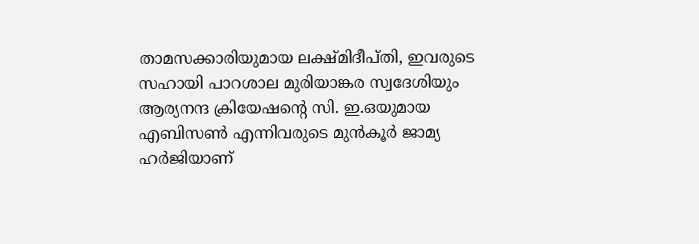താമസക്കാരിയുമായ ലക്ഷ്മിദീപ്തി, ഇവരുടെ സഹായി പാറശാല മുരിയാങ്കര സ്വദേശിയും ആര്യനന്ദ ക്രിയേഷന്റെ സി. ഇ.ഒയുമായ എബിസണ്‍ എന്നിവരുടെ മുന്‍കൂര്‍ ജാമ്യ ഹര്‍ജിയാണ്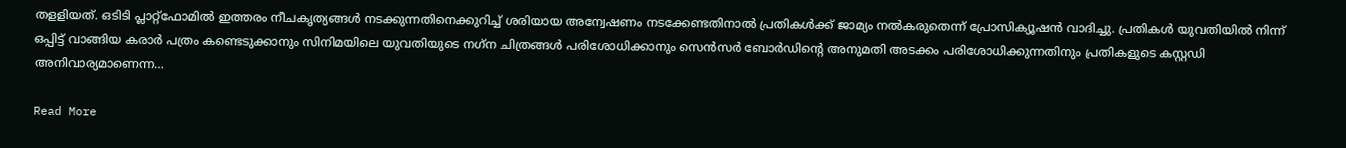തളളിയത്. ഒടിടി പ്ലാറ്റ്‌ഫോമില്‍ ഇത്തരം നീചകൃത്യങ്ങള്‍ നടക്കുന്നതിനെക്കുറിച്ച് ശരിയായ അന്വേഷണം നടക്കേണ്ടതിനാല്‍ പ്രതികള്‍ക്ക് ജാമ്യം നല്‍കരുതെന്ന് പ്രോസിക്യൂഷന്‍ വാദിച്ചു. പ്രതികള്‍ യുവതിയില്‍ നിന്ന് ഒപ്പിട്ട് വാങ്ങിയ കരാര്‍ പത്രം കണ്ടെടുക്കാനും സിനിമയിലെ യുവതിയുടെ നഗ്‌ന ചിത്രങ്ങള്‍ പരിശോധിക്കാനും സെന്‍സര്‍ ബോര്‍ഡിന്റെ അനുമതി അടക്കം പരിശോധിക്കുന്നതിനും പ്രതികളുടെ കസ്റ്റഡി അനിവാര്യമാണെന്ന…

Read More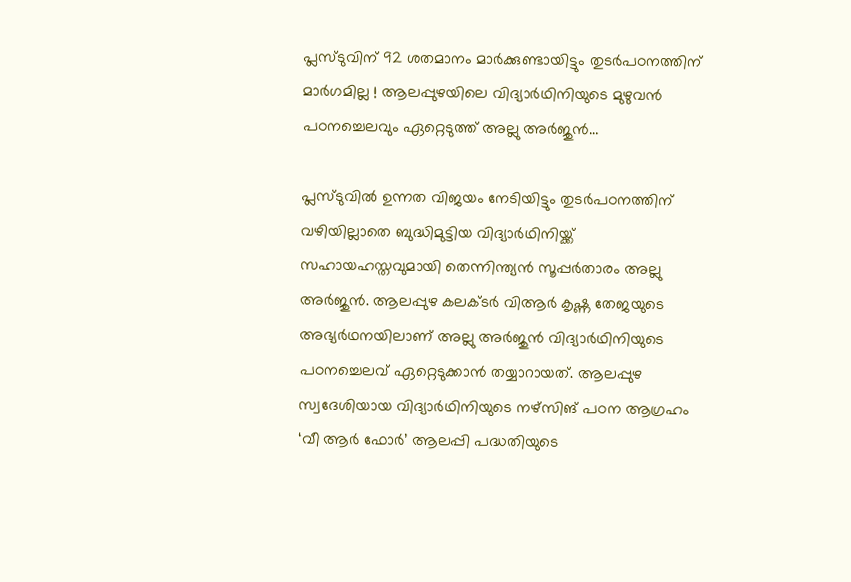പ്ലസ്ടുവിന് 92 ശതമാനം മാര്‍ക്കുണ്ടായിട്ടും തുടര്‍പഠനത്തിന് മാര്‍ഗമില്ല ! ആലപ്പുഴയിലെ വിദ്യാര്‍ഥിനിയുടെ മുഴുവന്‍ പഠനച്ചെലവും ഏറ്റെടുത്ത് അല്ലു അര്‍ജുന്‍…

പ്ലസ്ടുവില്‍ ഉന്നത വിജയം നേടിയിട്ടും തുടര്‍പഠനത്തിന് വഴിയില്ലാതെ ബുദ്ധിമുട്ടിയ വിദ്യാര്‍ഥിനിയ്ക്ക് സഹായഹസ്തവുമായി തെന്നിന്ത്യന്‍ സൂപ്പര്‍താരം അല്ലു അര്‍ജുന്‍. ആലപ്പുഴ കലക്ടര്‍ വിആര്‍ കൃഷ്ണ തേജയുടെ അഭ്യര്‍ഥനയിലാണ് അല്ലു അര്‍ജുന്‍ വിദ്യാര്‍ഥിനിയുടെ പഠനച്ചെലവ് ഏറ്റെടുക്കാന്‍ തയ്യാറായത്. ആലപ്പുഴ സ്വദേശിയായ വിദ്യാര്‍ഥിനിയുടെ നഴ്‌സിങ് പഠന ആഗ്രഹം ‘വീ ആര്‍ ഫോര്‍’ ആലപ്പി പദ്ധതിയുടെ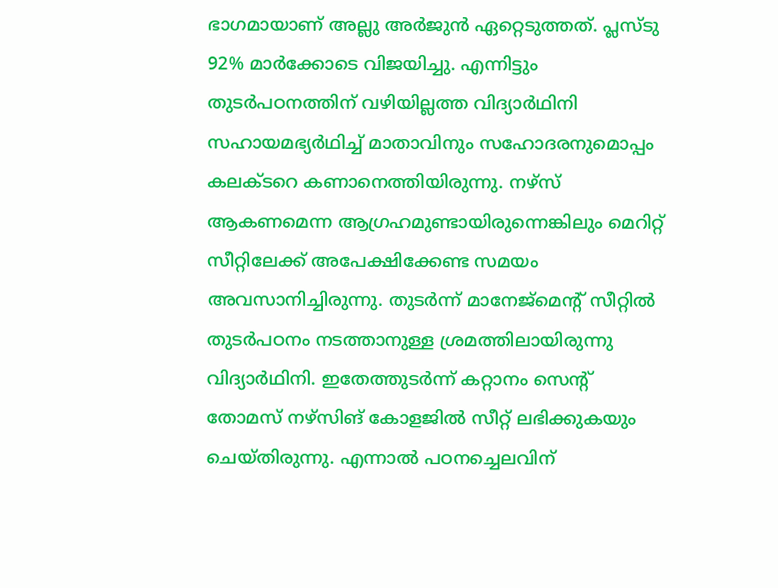ഭാഗമായാണ് അല്ലു അര്‍ജുന്‍ ഏറ്റെടുത്തത്. പ്ലസ്ടു 92% മാര്‍ക്കോടെ വിജയിച്ചു. എന്നിട്ടും തുടര്‍പഠനത്തിന് വഴിയില്ലത്ത വിദ്യാര്‍ഥിനി സഹായമഭ്യര്‍ഥിച്ച് മാതാവിനും സഹോദരനുമൊപ്പം കലക്ടറെ കണാനെത്തിയിരുന്നു. നഴ്‌സ് ആകണമെന്ന ആഗ്രഹമുണ്ടായിരുന്നെങ്കിലും മെറിറ്റ് സീറ്റിലേക്ക് അപേക്ഷിക്കേണ്ട സമയം അവസാനിച്ചിരുന്നു. തുടര്‍ന്ന് മാനേജ്‌മെന്റ് സീറ്റില്‍ തുടര്‍പഠനം നടത്താനുള്ള ശ്രമത്തിലായിരുന്നു വിദ്യാര്‍ഥിനി. ഇതേത്തുടര്‍ന്ന് കറ്റാനം സെന്റ് തോമസ് നഴ്‌സിങ് കോളജില്‍ സീറ്റ് ലഭിക്കുകയും ചെയ്തിരുന്നു. എന്നാല്‍ പഠനച്ചെലവിന്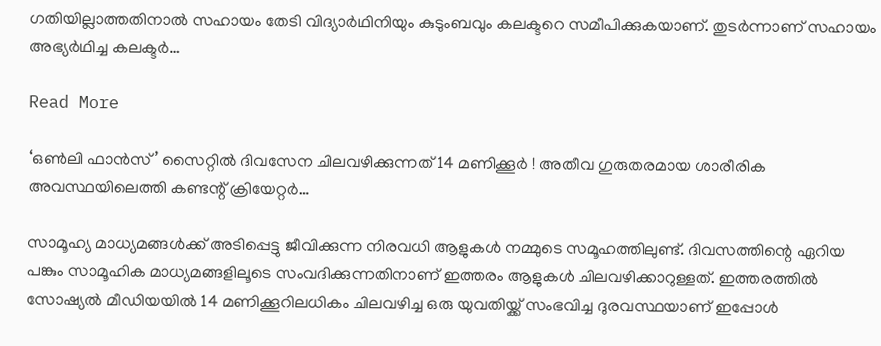ഗതിയില്ലാത്തതിനാല്‍ സഹായം തേടി വിദ്യാര്‍ഥിനിയും കുടുംബവും കലക്ടറെ സമീപിക്കുകയാണ്. തുടര്‍ന്നാണ് സഹായം അഭ്യര്‍ഥിച്ച കലക്ടര്‍…

Read More

‘ഒണ്‍ലി ഫാന്‍സ്’ സൈറ്റില്‍ ദിവസേന ചിലവഴിക്കുന്നത് 14 മണിക്കൂര്‍ ! അതീവ ഗുരുതരമായ ശാരീരിക അവസ്ഥയിലെത്തി കണ്ടന്റ് ക്രിയേറ്റര്‍…

സാമൂഹ്യ മാധ്യമങ്ങള്‍ക്ക് അടിപ്പെട്ടു ജീവിക്കുന്ന നിരവധി ആളുകള്‍ നമ്മുടെ സമൂഹത്തിലുണ്ട്. ദിവസത്തിന്റെ ഏറിയ പങ്കും സാമൂഹിക മാധ്യമങ്ങളിലൂടെ സംവദിക്കുന്നതിനാണ് ഇത്തരം ആളുകള്‍ ചിലവഴിക്കാറുള്ളത്. ഇത്തരത്തില്‍ സോഷ്യല്‍ മീഡിയയില്‍ 14 മണിക്കൂറിലധികം ചിലവഴിച്ച ഒരു യുവതിയ്ക്ക് സംഭവിച്ച ദുരവസ്ഥയാണ് ഇപ്പോള്‍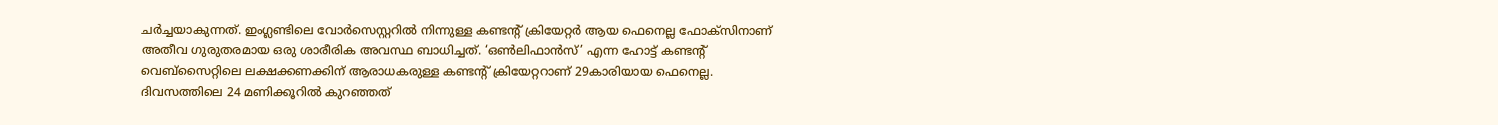ചര്‍ച്ചയാകുന്നത്. ഇംഗ്ലണ്ടിലെ വോര്‍സെസ്റ്ററില്‍ നിന്നുള്ള കണ്ടന്റ് ക്രിയേറ്റര്‍ ആയ ഫെനെല്ല ഫോക്‌സിനാണ് അതീവ ഗുരുതരമായ ഒരു ശാരീരിക അവസ്ഥ ബാധിച്ചത്. ‘ഒണ്‍ലിഫാന്‍സ്’ എന്ന ഹോട്ട് കണ്ടന്റ് വെബ്‌സൈറ്റിലെ ലക്ഷക്കണക്കിന് ആരാധകരുള്ള കണ്ടന്റ് ക്രിയേറ്ററാണ് 29കാരിയായ ഫെനെല്ല. ദിവസത്തിലെ 24 മണിക്കൂറില്‍ കുറഞ്ഞത്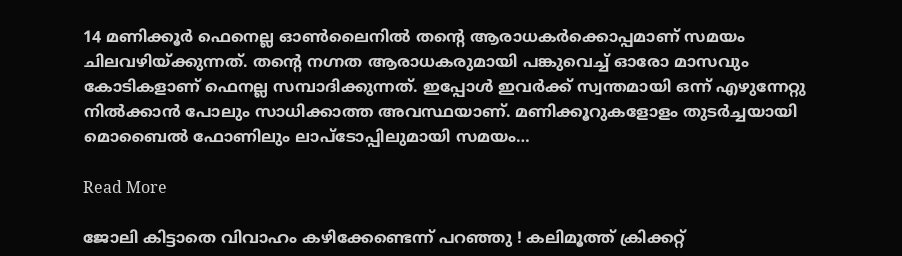14 മണിക്കൂര്‍ ഫെനെല്ല ഓണ്‍ലൈനില്‍ തന്റെ ആരാധകര്‍ക്കൊപ്പമാണ് സമയം ചിലവഴിയ്ക്കുന്നത്. തന്റെ നഗ്നത ആരാധകരുമായി പങ്കുവെച്ച് ഓരോ മാസവും കോടികളാണ് ഫെനല്ല സമ്പാദിക്കുന്നത്. ഇപ്പോള്‍ ഇവര്‍ക്ക് സ്വന്തമായി ഒന്ന് എഴുന്നേറ്റു നില്‍ക്കാന്‍ പോലും സാധിക്കാത്ത അവസ്ഥയാണ്. മണിക്കൂറുകളോളം തുടര്‍ച്ചയായി മൊബൈല്‍ ഫോണിലും ലാപ്‌ടോപ്പിലുമായി സമയം…

Read More

ജോലി കിട്ടാതെ വിവാഹം കഴിക്കേണ്ടെന്ന് പറഞ്ഞു ! കലിമൂത്ത് ക്രിക്കറ്റ്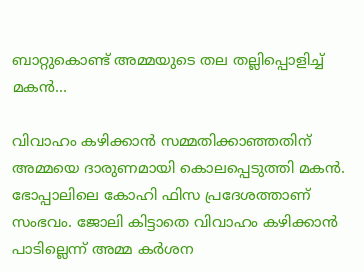ബാറ്റുകൊണ്ട് അമ്മയുടെ തല തല്ലിപ്പൊളിച്ച് മകന്‍…

വിവാഹം കഴിക്കാന്‍ സമ്മതിക്കാഞ്ഞതിന് അമ്മയെ ദാരുണമായി കൊലപ്പെടുത്തി മകന്‍. ഭോപ്പാലിലെ കോഹി ഫിസ പ്രദേശത്താണ് സംഭവം. ജോലി കിട്ടാതെ വിവാഹം കഴിക്കാന്‍ പാടില്ലെന്ന് അമ്മ കര്‍ശന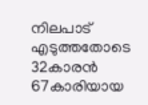നിലപാട് എടുത്തതോടെ 32കാരന്‍ 67കാരിയായ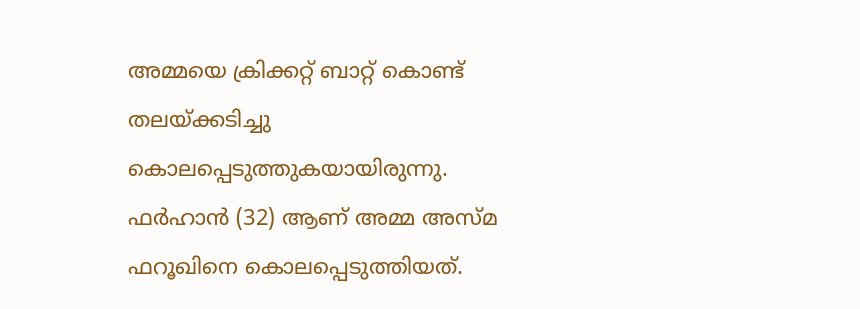അമ്മയെ ക്രിക്കറ്റ് ബാറ്റ് കൊണ്ട് തലയ്ക്കടിച്ചു കൊലപ്പെടുത്തുകയായിരുന്നു. ഫര്‍ഹാന്‍ (32) ആണ് അമ്മ അസ്മ ഫറൂഖിനെ കൊലപ്പെടുത്തിയത്.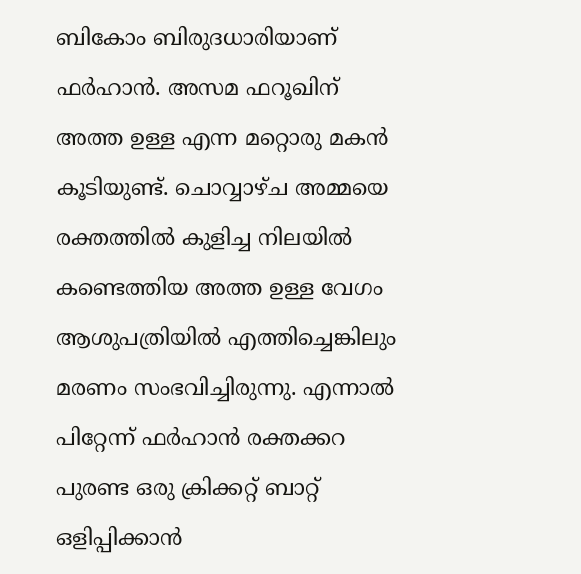ബികോം ബിരുദധാരിയാണ് ഫര്‍ഹാന്‍. അസമ ഫറൂഖിന് അത്ത ഉള്ള എന്ന മറ്റൊരു മകന്‍ കൂടിയുണ്ട്. ചൊവ്വാഴ്ച അമ്മയെ രക്തത്തില്‍ കുളിച്ച നിലയില്‍ കണ്ടെത്തിയ അത്ത ഉള്ള വേഗം ആശുപത്രിയില്‍ എത്തിച്ചെങ്കിലും മരണം സംഭവിച്ചിരുന്നു. എന്നാല്‍ പിറ്റേന്ന് ഫര്‍ഹാന്‍ രക്തക്കറ പുരണ്ട ഒരു ക്രിക്കറ്റ് ബാറ്റ് ഒളിപ്പിക്കാന്‍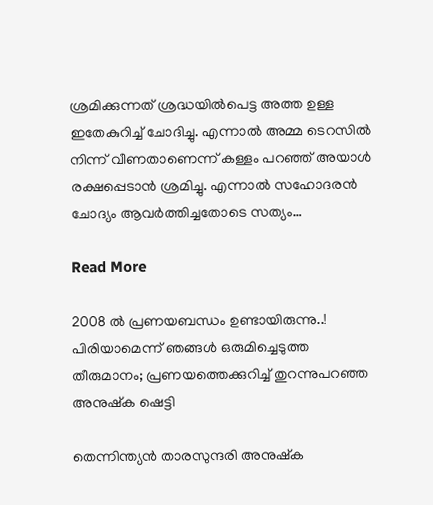ശ്രമിക്കുന്നത് ശ്രദ്ധയില്‍പെട്ട അത്ത ഉള്ള ഇതേകുറിച്ച് ചോദിച്ചു. എന്നാല്‍ അമ്മ ടെറസില്‍ നിന്ന് വീണതാണെന്ന് കള്ളം പറഞ്ഞ് അയാള്‍ രക്ഷപ്പെടാന്‍ ശ്രമിച്ചു. എന്നാല്‍ സഹോദരന്‍ ചോദ്യം ആവര്‍ത്തിച്ചതോടെ സത്യം…

Read More

2008 ല്‍ പ്രണയബന്ധം ഉണ്ടായിരുന്നു..! പിരിയാമെന്ന് ഞങ്ങൾ ഒരുമിച്ചെടുത്ത തീരുമാനം; പ്രണയത്തെക്കുറിച്ച് തുറന്നുപറഞ്ഞ അനുഷ്‌ക ഷെട്ടി

തെന്നിന്ത്യൻ താരസുന്ദരി അനുഷ്ക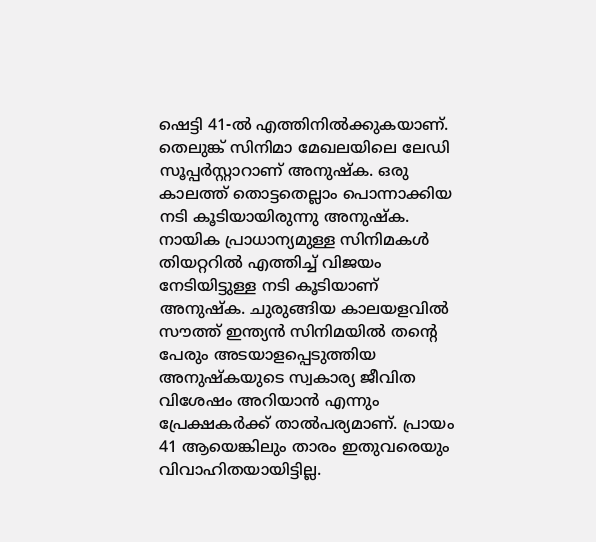ഷെട്ടി 41-ൽ എത്തിനിൽക്കുകയാണ്. തെലുങ്ക് സിനിമാ മേഖലയിലെ ലേഡി സൂപ്പർസ്റ്റാറാണ് അനുഷ്ക. ഒരു കാലത്ത് തൊട്ടതെല്ലാം പൊന്നാക്കിയ നടി കൂടിയായിരുന്നു അനുഷ്ക. നായിക പ്രാധാന്യമുള്ള സിനിമകൾ തിയറ്ററിൽ എത്തിച്ച് വിജയം നേടിയിട്ടുള്ള നടി കൂടിയാണ് അനുഷ്ക. ചുരുങ്ങിയ കാലയളവിൽ സൗത്ത് ഇന്ത്യൻ സിനിമയിൽ തന്‍റെ പേരും അടയാളപ്പെടുത്തിയ അനുഷ്കയുടെ സ്വകാര്യ ജീവിത വിശേഷം അറിയാൻ എന്നും പ്രേക്ഷകർക്ക് താൽപര്യമാണ്. പ്രായം 41 ആയെങ്കിലും താരം ഇതുവരെയും വിവാഹിതയായിട്ടില്ല.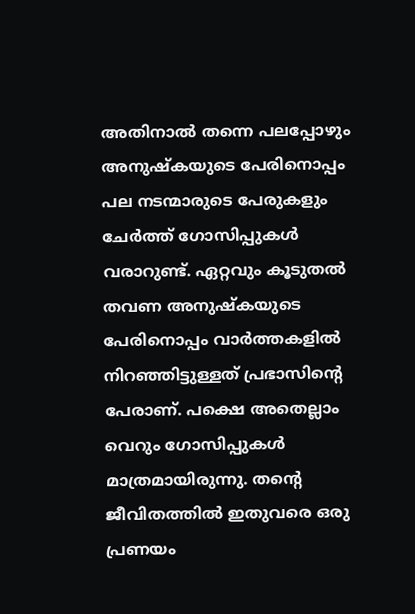അതിനാൽ തന്നെ പലപ്പോഴും അനുഷ്കയുടെ പേരിനൊപ്പം പല നടന്മാരുടെ പേരുകളും ചേർത്ത് ഗോസിപ്പുകൾ വരാറുണ്ട്. ഏറ്റവും കൂടുതൽ തവണ അനുഷ്കയുടെ പേരിനൊപ്പം വാർത്തകളിൽ നിറഞ്ഞിട്ടുള്ളത് പ്രഭാസിന്‍റെ പേരാണ്. പക്ഷെ അതെല്ലാം വെറും ഗോസിപ്പുകൾ മാത്രമായിരുന്നു. തന്‍റെ ജീവിതത്തിൽ ഇതുവരെ ഒരു പ്രണയം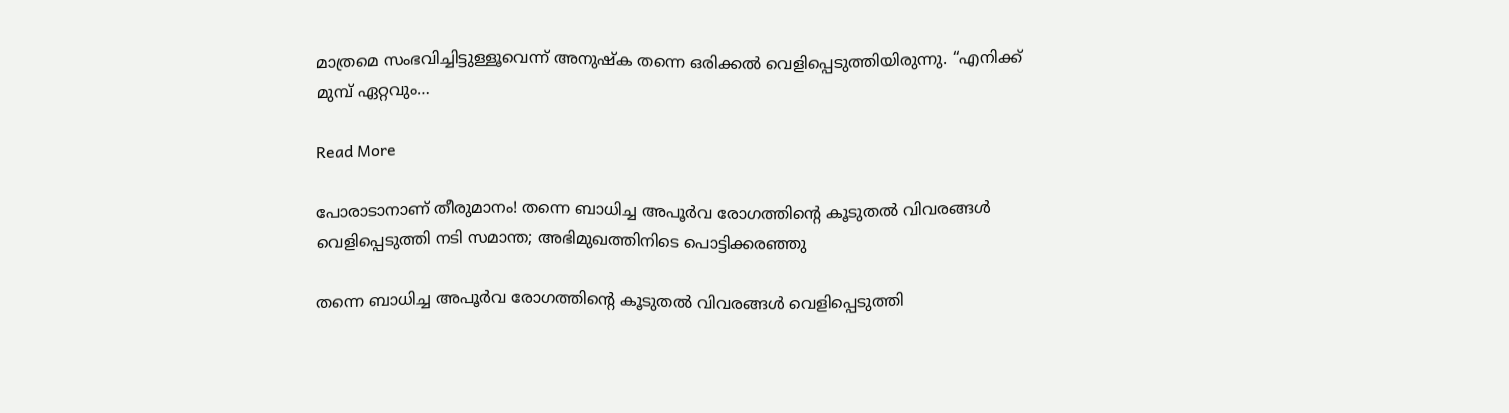മാത്രമെ സംഭവിച്ചിട്ടുള്ളൂവെന്ന് അനുഷ്ക തന്നെ ഒരിക്കൽ വെളിപ്പെടുത്തിയിരുന്നു. “എനിക്ക് മുമ്പ് ഏറ്റവും…

Read More

പോരാടാനാണ് തീരുമാനം! തന്നെ ബാധിച്ച അപൂര്‍വ രോഗത്തിന്റെ കൂടുതല്‍ വിവരങ്ങള്‍ വെളിപ്പെടുത്തി നടി സമാന്ത; അഭിമുഖത്തിനിടെ പൊട്ടിക്കരഞ്ഞു

തന്നെ ബാധിച്ച അപൂര്‍വ രോഗത്തിന്റെ കൂടുതല്‍ വിവരങ്ങള്‍ വെളിപ്പെടുത്തി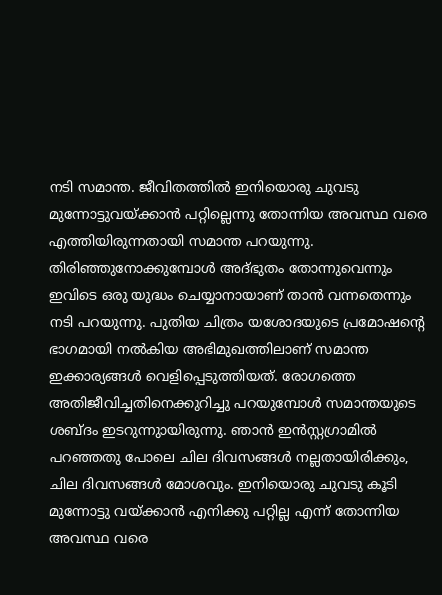നടി സമാന്ത. ജീവിതത്തില്‍ ഇനിയൊരു ചുവടു മുന്നോട്ടുവയ്ക്കാന്‍ പറ്റില്ലെന്നു തോന്നിയ അവസ്ഥ വരെ എത്തിയിരുന്നതായി സമാന്ത പറയുന്നു. തിരിഞ്ഞുനോക്കുമ്പോള്‍ അദ്ഭുതം തോന്നുവെന്നും ഇവിടെ ഒരു യുദ്ധം ചെയ്യാനായാണ് താന്‍ വന്നതെന്നും നടി പറയുന്നു. പുതിയ ചിത്രം യശോദയുടെ പ്രമോഷന്റെ ഭാഗമായി നല്‍കിയ അഭിമുഖത്തിലാണ് സമാന്ത ഇക്കാര്യങ്ങള്‍ വെളിപ്പെടുത്തിയത്. രോഗത്തെ അതിജീവിച്ചതിനെക്കുറിച്ചു പറയുമ്പോള്‍ സമാന്തയുടെ ശബ്ദം ഇടറുന്നുായിരുന്നു. ഞാന്‍ ഇന്‍സ്റ്റഗ്രാമില്‍ പറഞ്ഞതു പോലെ ചില ദിവസങ്ങള്‍ നല്ലതായിരിക്കും, ചില ദിവസങ്ങള്‍ മോശവും. ഇനിയൊരു ചുവടു കൂടി മുന്നോട്ടു വയ്ക്കാന്‍ എനിക്കു പറ്റില്ല എന്ന് തോന്നിയ അവസ്ഥ വരെ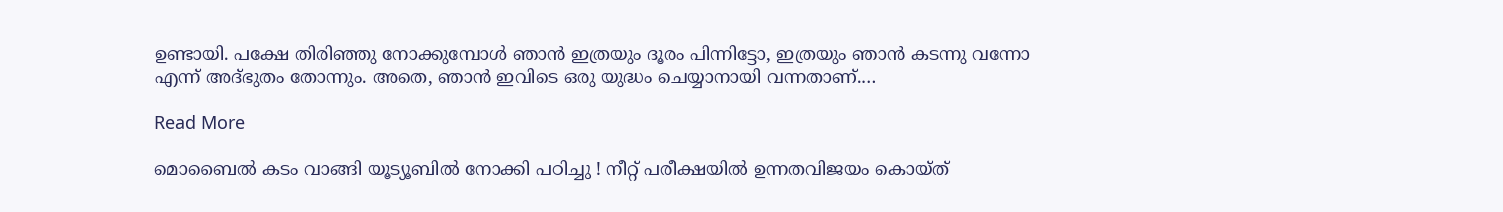ഉണ്ടായി. പക്ഷേ തിരിഞ്ഞു നോക്കുമ്പോള്‍ ഞാന്‍ ഇത്രയും ദൂരം പിന്നിട്ടോ, ഇത്രയും ഞാന്‍ കടന്നു വന്നോ എന്ന് അദ്ഭുതം തോന്നും. അതെ, ഞാന്‍ ഇവിടെ ഒരു യുദ്ധം ചെയ്യാനായി വന്നതാണ്.…

Read More

മൊബൈല്‍ കടം വാങ്ങി യൂട്യൂബില്‍ നോക്കി പഠിച്ചു ! നീറ്റ് പരീക്ഷയില്‍ ഉന്നതവിജയം കൊയ്ത്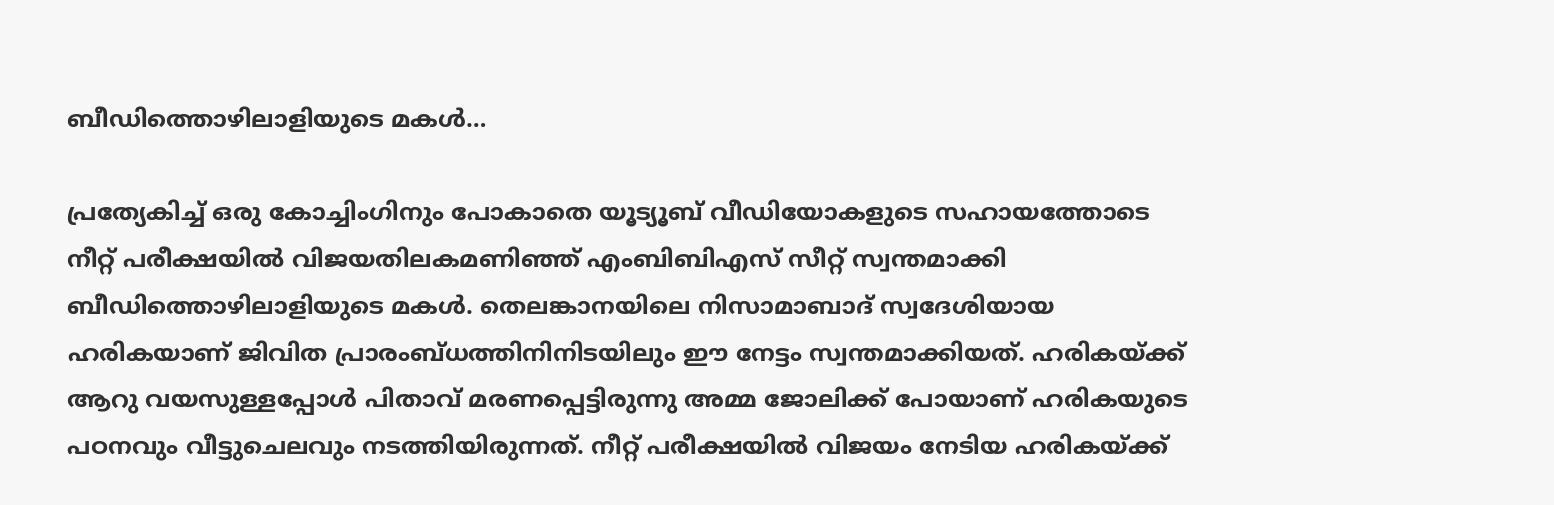ബീഡിത്തൊഴിലാളിയുടെ മകള്‍…

പ്രത്യേകിച്ച് ഒരു കോച്ചിംഗിനും പോകാതെ യൂട്യൂബ് വീഡിയോകളുടെ സഹായത്തോടെ നീറ്റ് പരീക്ഷയില്‍ വിജയതിലകമണിഞ്ഞ് എംബിബിഎസ് സീറ്റ് സ്വന്തമാക്കി ബീഡിത്തൊഴിലാളിയുടെ മകള്‍. തെലങ്കാനയിലെ നിസാമാബാദ് സ്വദേശിയായ ഹരികയാണ് ജിവിത പ്രാരംബ്ധത്തിനിനിടയിലും ഈ നേട്ടം സ്വന്തമാക്കിയത്. ഹരികയ്ക്ക് ആറു വയസുള്ളപ്പോള്‍ പിതാവ് മരണപ്പെട്ടിരുന്നു അമ്മ ജോലിക്ക് പോയാണ് ഹരികയുടെ പഠനവും വീട്ടുചെലവും നടത്തിയിരുന്നത്. നീറ്റ് പരീക്ഷയില്‍ വിജയം നേടിയ ഹരികയ്ക്ക്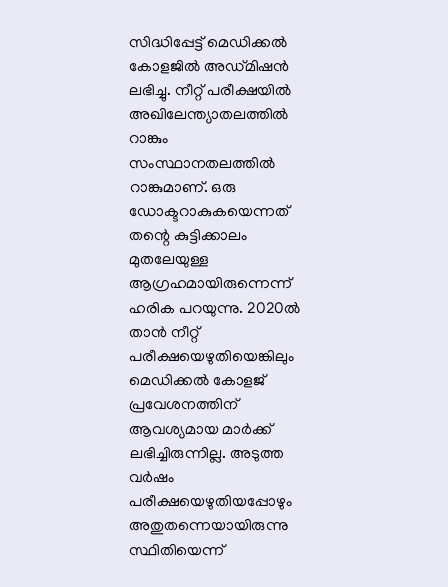സിദ്ധിപ്പേട്ട് മെഡിക്കല്‍ കോളജില്‍ അഡ്മിഷന്‍ ലഭിച്ചു. നീറ്റ് പരീക്ഷയില്‍ അഖിലേന്ത്യാതലത്തില്‍ റാങ്കും സംസ്ഥാനതലത്തില്‍ റാങ്കുമാണ്. ഒരു ഡോക്ടറാകുകയെന്നത് തന്റെ കുട്ടിക്കാലം മുതലേയുള്ള ആഗ്രഹമായിരുന്നെന്ന് ഹരിക പറയുന്നു. 2020ല്‍ താന്‍ നീറ്റ് പരീക്ഷയെഴുതിയെങ്കിലും മെഡിക്കല്‍ കോളജ് പ്രവേശനത്തിന് ആവശ്യമായ മാര്‍ക്ക് ലഭിച്ചിരുന്നില്ല. അടുത്ത വര്‍ഷം പരീക്ഷയെഴുതിയപ്പോഴും അതുതന്നെയായിരുന്നു സ്ഥിതിയെന്ന്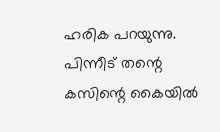ഹരിക പറയുന്നു. പിന്നീട് തന്റെ കസിന്റെ കൈയില്‍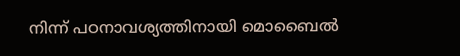നിന്ന് പഠനാവശ്യത്തിനായി മൊബൈല്‍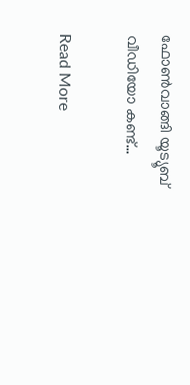ഫോണ്‍വാങ്ങി യൂട്യൂബ് വീഡിയോ കണ്ട്…

Read More